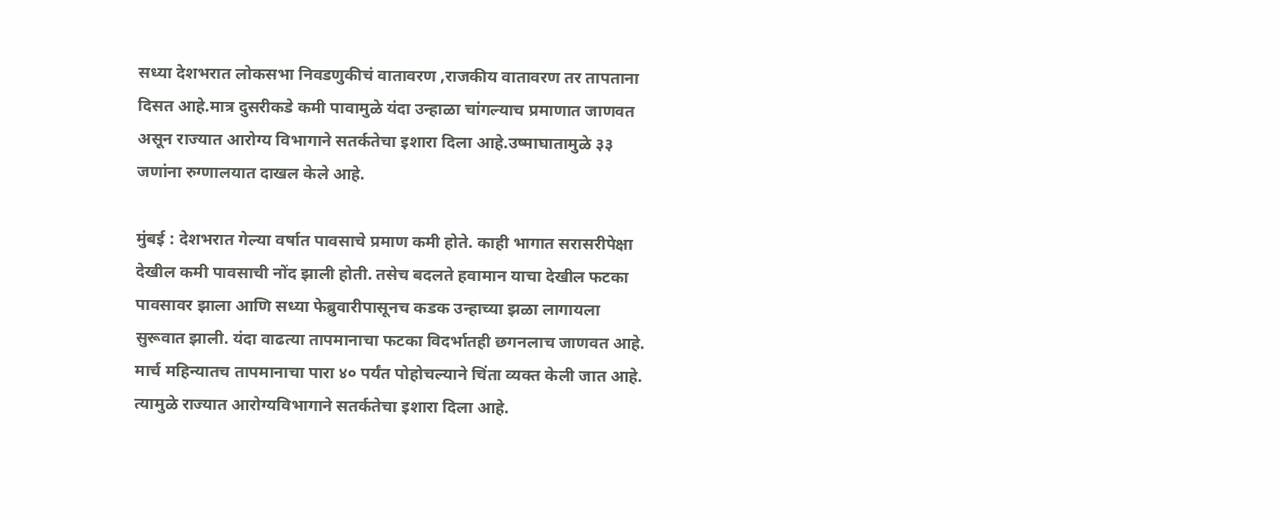सध्या देशभरात लोकसभा निवडणुकीचं वातावरण ,राजकीय वातावरण तर तापताना दिसत आहे.मात्र दुसरीकडे कमी पावामुळे यंदा उन्हाळा चांगल्याच प्रमाणात जाणवत असून राज्यात आरोग्य विभागाने सतर्कतेचा इशारा दिला आहे.उष्माघातामुळे ३३ जणांना रुग्णालयात दाखल केले आहे.

मुंबई : देशभरात गेल्या वर्षात पावसाचे प्रमाण कमी होते. काही भागात सरासरीपेक्षा देखील कमी पावसाची नोंद झाली होती. तसेच बदलते हवामान याचा देखील फटका पावसावर झाला आणि सध्या फेब्रुवारीपासूनच कडक उन्हाच्या झळा लागायला सुरूवात झाली. यंदा वाढत्या तापमानाचा फटका विदर्भातही छगनलाच जाणवत आहे. मार्च महिन्यातच तापमानाचा पारा ४० पर्यंत पोहोचल्याने चिंता व्यक्त केली जात आहे. त्यामुळे राज्यात आरोग्यविभागाने सतर्कतेचा इशारा दिला आहे.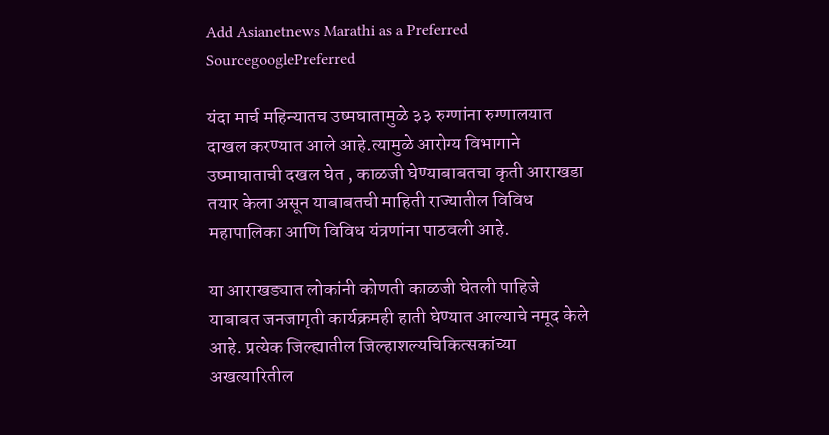Add Asianetnews Marathi as a Preferred SourcegooglePreferred

यंदा मार्च महिन्यातच उष्मघातामुळे ३३ रुग्णांना रुग्णालयात दाखल करण्यात आले आहे.त्यामुळे आरोग्य विभागाने उष्माघाताची दखल घेत , काळजी घेण्याबाबतचा कृती आराखडा तयार केला असून याबाबतची माहिती राज्यातील विविध महापालिका आणि विविध यंत्रणांना पाठवली आहे.

या आराखड्यात लोकांनी कोणती काळजी घेतली पाहिजे याबाबत जनजागृती कार्यक्रमही हाती घेण्यात आल्याचे नमूद केले आहे. प्रत्येक जिल्ह्यातील जिल्हाशल्यचिकित्सकांच्या अखत्यारितील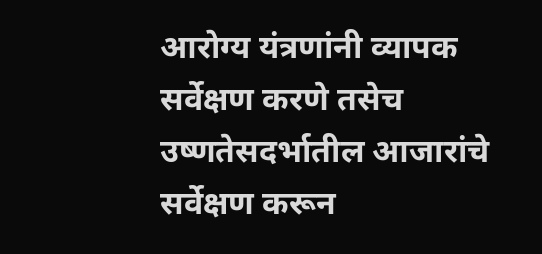आरोग्य यंत्रणांनी व्यापक सर्वेक्षण करणे तसेच उष्णतेसदर्भातील आजारांचे सर्वेक्षण करून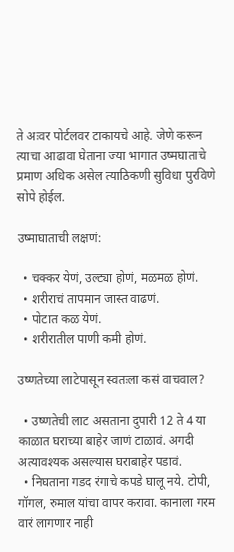ते अःवर पोर्टलवर टाकायचे आहे. जेणे करून त्याचा आढावा घेताना ज्या भागात उष्मघाताचे प्रमाण अधिक असेल त्याठिकणी सुविधा पुरविणे सोपे होईल.

उष्माघाताची लक्षणं:

  • चक्कर येणं, उल्ट्या होणं, मळमळ होणं.
  • शरीराचं तापमान जास्त वाढणं.
  • पोटात कळ येणं.
  • शरीरातील पाणी कमी होणं.

उष्णतेच्या लाटेपासून स्वतःला कसं वाचवाल?

  • उष्णतेची लाट असताना दुपारी 12 ते 4 या काळात घराच्या बाहेर जाणं टाळावं. अगदी अत्यावश्यक असल्यास घराबाहेर पडावं.
  • निघताना गडद रंगाचे कपडे घालू नये. टोपी, गॉगल, रुमाल यांचा वापर करावा. कानाला गरम वारं लागणार नाही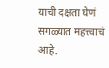याची दक्षता घेणं सगळ्यात महत्त्वाचं आहे.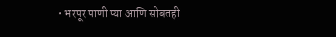• भरपूर पाणी प्या आणि सोबतही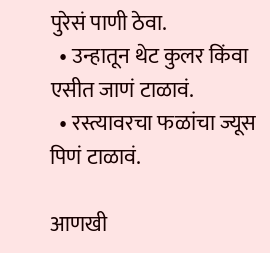पुरेसं पाणी ठेवा.
  • उन्हातून थेट कुलर किंवा एसीत जाणं टाळावं.
  • रस्त्यावरचा फळांचा ज्यूस पिणं टाळावं.

आणखी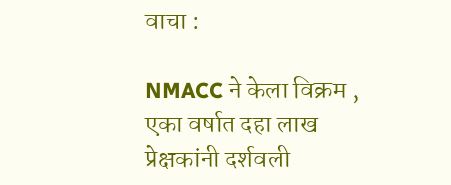वाचा :

NMACC ने केला विक्रम , एका वर्षात दहा लाख प्रेक्षकांनी दर्शवली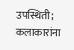उपस्थिती; कलाकारांना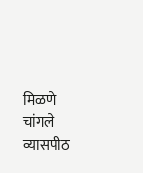मिळणे चांगले व्यासपीठ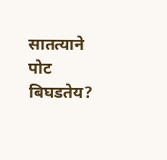सातत्याने पोट बिघडतेय?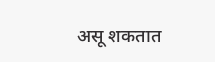असू शकतात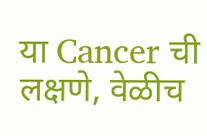या Cancer ची लक्षणे, वेळीच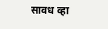सावध व्हा